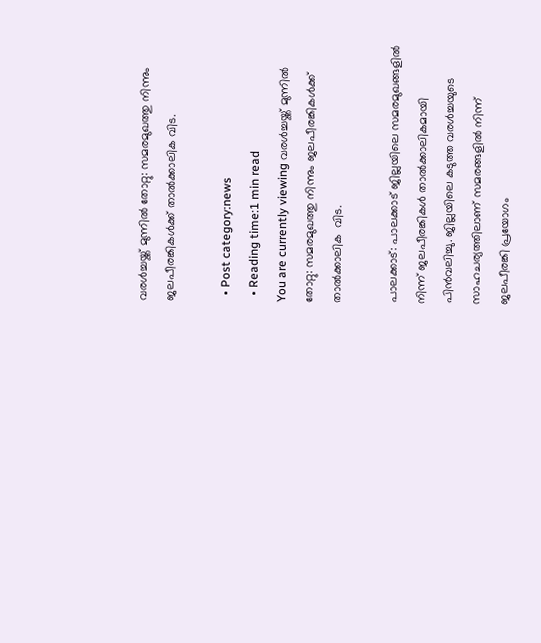വരള്‍ച്ചയ്ക്ക് മുന്നില്‍ തോറ്റു: സമരമുഖത്തു നിന്നും ജലപീരങ്കികള്‍ക്ക് താല്‍ക്കാലിക വിട.

  • Post category:news
  • Reading time:1 min read
You are currently viewing വരള്‍ച്ചയ്ക്ക് മുന്നില്‍ തോറ്റു: സമരമുഖത്തു നിന്നും ജലപീരങ്കികള്‍ക്ക് താല്‍ക്കാലിക  വിട.

പാലക്കാട്: പാലക്കാട് ജില്ലയിലെ സമരമുഖങ്ങളില്‍ നിന്ന് ജലപീരങ്കികള്‍ താല്‍ക്കാലികമായി പിന്‍വലിച്ചു. ജില്ലയിലെ കടുത്ത വരള്‍ച്ചയുടെ സാഹചര്യത്തിലാണ് സമരങ്ങളില്‍ നിന്ന് ജലപീരങ്കി പ്രയോഗം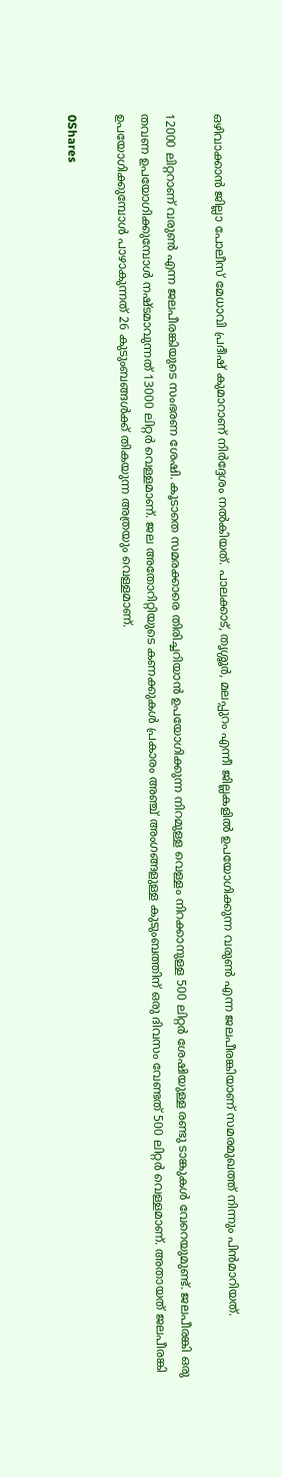ഒഴിവാക്കാന്‍ ജില്ലാ പോലീസ് മേധാവി പ്രദീഷ് കുമാറാണ് നിര്‍ദ്ദേശം നല്‍കിയത്. പാലക്കാട്, തൃശ്ശൂര്‍, മലപ്പുറം എന്നീ ജില്ലകളില്‍ ഉപയോഗിക്കുന്ന വരുണ്‍ എന്ന ജലപീരങ്കിയാണ് സമരമുഖത്ത് നിന്നും പിന്‍മാറിയത്.

12000 ലിറ്ററാണ് വരുണ്‍ എന്ന ജലപീരങ്കിയുടെ സംഭരണ ശേഷി. കൂടാതെ സമരക്കാരെ തിരിച്ചറിയാന്‍ ഉപയോഗിക്കുന്ന നിറമുള്ള വെള്ളം നിറക്കാനുള്ള 500 ലിറ്റര്‍ ശേഷിയുള്ള രണ്ടു ടാങ്കുകള്‍ വേറെയുമുണ്ട്. ജലപീരങ്കി ഒരു തവണ ഉപയോഗിക്കുമ്പോള്‍ നഷ്ടമാവുന്നത് 13000 ലിറ്റര്‍ വെള്ളമാണ്. ജല അതോറിറ്റിയുടെ കണക്കുകള്‍ പ്രകാരം അഞ്ച് അംഗങ്ങളുള്ള കുടുംബത്തിന് ഒരു ദിവസം വേണ്ടത് 500 ലിറ്റര്‍ വെള്ളമാണ്. അതായത് ജലപീരങ്കി ഉപയോഗിക്കുമ്പോള്‍ പാഴാകുന്നത് 26 കുടുംബങ്ങള്‍ക്ക് തികയുന്ന അത്രയും വെള്ളമാണ്.

0Shares